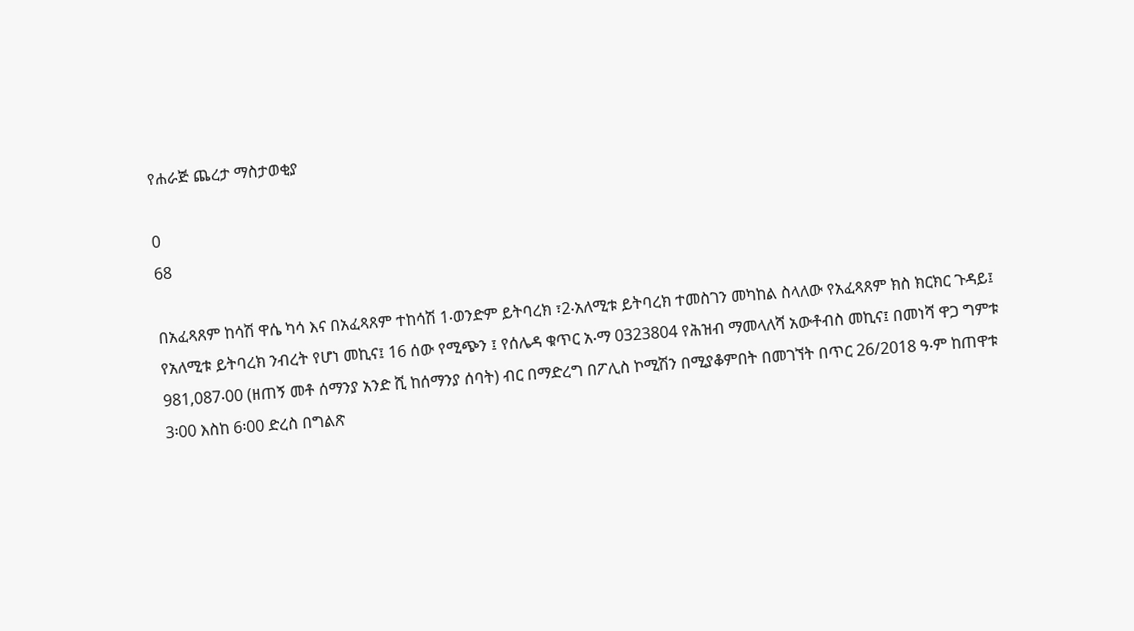የሐራጅ ጨረታ ማስታወቂያ

0
68

በአፈጻጸም ከሳሽ ዋሴ ካሳ እና በአፈጻጸም ተከሳሽ 1∙ወንድም ይትባረክ ፣2∙አለሚቱ ይትባረክ ተመስገን መካከል ስላለው የአፈጻጸም ክስ ክርክር ጉዳይ፤ የአለሚቱ ይትባረክ ንብረት የሆነ መኪና፤ 16 ሰው የሚጭን ፤ የሰሌዳ ቁጥር አ∙ማ 0323804 የሕዝብ ማመላለሻ አውቶብስ መኪና፤ በመነሻ ዋጋ ግምቱ 981‚087∙00 (ዘጠኝ መቶ ሰማንያ አንድ ሺ ከሰማንያ ሰባት) ብር በማድረግ በፖሊስ ኮሚሽን በሚያቆምበት በመገኘት በጥር 26/2018 ዓ∙ም ከጠዋቱ 3፡00 እስከ 6፡00 ድረስ በግልጽ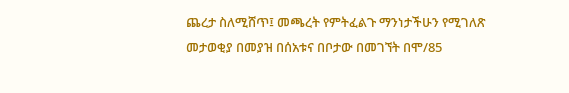ጨረታ ስለሚሸጥ፤ መጫረት የምትፈልጉ ማንነታችሁን የሚገለጽ መታወቂያ በመያዝ በሰአቱና በቦታው በመገኘት በሞ/85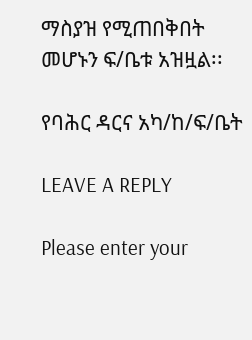ማስያዝ የሚጠበቅበት መሆኑን ፍ/ቤቱ አዝዟል፡፡

የባሕር ዳርና አካ/ከ/ፍ/ቤት

LEAVE A REPLY

Please enter your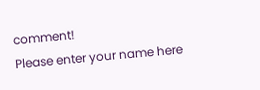comment!
Please enter your name here